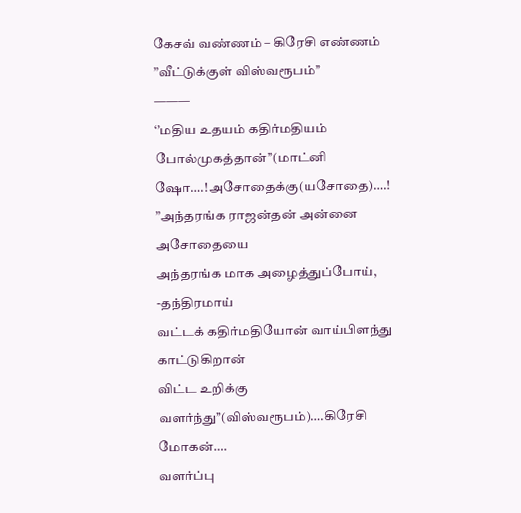கேசவ் வண்ணம் – கிரேசி எண்ணம்
”வீட்டுக்குள் விஸ்வரூபம்’’
———
‘’மதிய உதயம் கதிர்மதியம் போல்முகத்தான்’’(மாட்னி ஷோ….!அசோதைக்கு(யசோதை)….!
”அந்தரங்க ராஜன்தன் அன்னை அசோதையை
அந்தரங்க மாக அழைத்துப்போய், -தந்திரமாய்
வட்டக் கதிர்மதியோன் வாய்பிளந்து காட்டுகிறான்
விட்ட உறிக்கு வளர்ந்து’’(விஸ்வரூபம்)….கிரேசி மோகன்….
வளர்ப்பு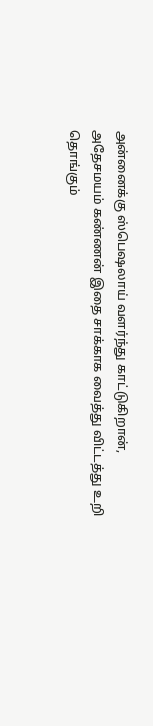அன்னைக்கு ஸ்பெஷலாய் வளர்ந்து காட்டுகிறான்,
அதேசமயம் கண்ணன் இதை சாக்காக வைத்து விட்டத்து உறி
தொங்கும்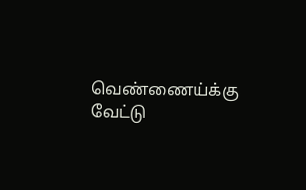வெண்ணைய்க்கு வேட்டு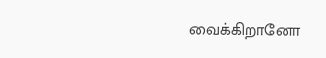வைக்கிறானோ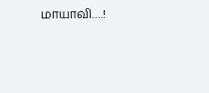மாயாவி….!